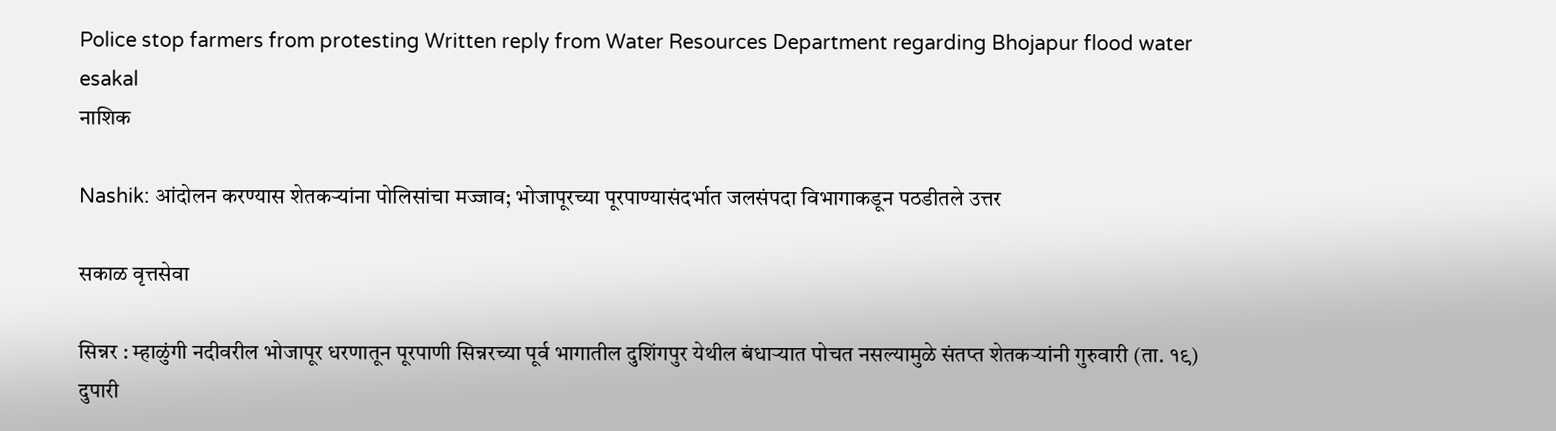Police stop farmers from protesting Written reply from Water Resources Department regarding Bhojapur flood water  esakal
नाशिक

Nashik: आंदोलन करण्यास शेतकऱ्यांना पोलिसांचा मज्जाव; भोजापूरच्या पूरपाण्यासंदर्भात जलसंपदा विभागाकडून पठडीतले उत्तर

सकाळ वृत्तसेवा

सिन्नर : म्हाळुंगी नदीवरील भोजापूर धरणातून पूरपाणी सिन्नरच्या पूर्व भागातील दुशिंगपुर येथील बंधाऱ्यात पोचत नसल्यामुळे संतप्त शेतकऱ्यांनी गुरुवारी (ता. १९) दुपारी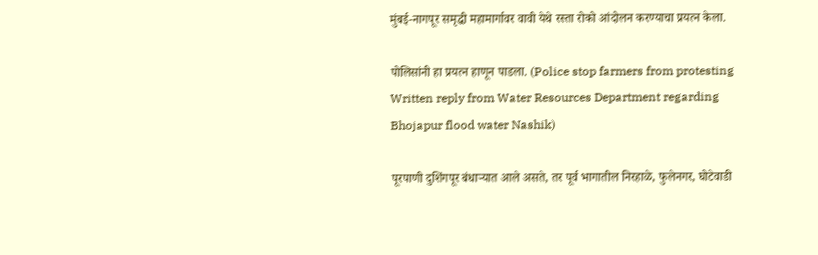मुंबई-नागपूर समृद्धी महामार्गावर वावी येथे रस्ता रोको आंदोलन करण्याचा प्रयत्न केला.

पोलिसांनी हा प्रयत्न हाणून पाडला. (Police stop farmers from protesting Written reply from Water Resources Department regarding Bhojapur flood water Nashik)

पूरपाणी दुशिंगपूर बंधाऱ्यात आले असते, तर पूर्व भागातील निरहाळे, फुलेनगर, घोटेवाडी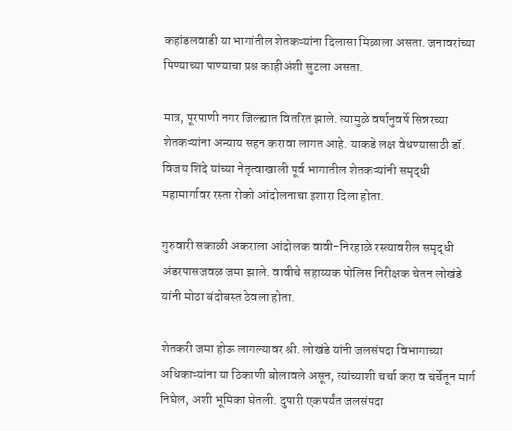कहांडलवाडी या भागांतील शेतकऱ्यांना दिलासा मिळाला असता. जनावरांच्या पिण्याच्या पाण्याचा प्रश्न काहीअंशी सुटला असता.

मात्र, पूरपाणी नगर जिल्ह्यात वितरित झाले. त्यामुळे वर्षानुवर्षे सिन्नरच्या शेतकऱ्यांना अन्याय सहन करावा लागत आहे. याकडे लक्ष वेधण्यासाठी डॉ. विजय शिंदे यांच्या नेतृत्वाखाली पूर्व भागातील शेतकऱ्यांनी समृद्धी महामार्गावर रस्ता रोको आंदोलनाचा इशारा दिला होता.

गुरुवारी सकाळी अकराला आंदोलक वावी-निरहाळे रस्त्यावरील समृद्धी अंडरपासजवळ जमा झाले. वावीचे सहाय्यक पोलिस निरीक्षक चेतन लोखंडे यांनी मोठा बंदोबस्त ठेवला होता.

शेतकरी जमा होऊ लागल्यावर श्री. लोखंडे यांनी जलसंपदा विभागाच्या अधिकाऱ्यांना या ठिकाणी बोलावले असून, त्यांच्याशी चर्चा करा व चर्चेतून मार्ग निघेल, अशी भूमिका घेतली. दुपारी एकपर्यंत जलसंपदा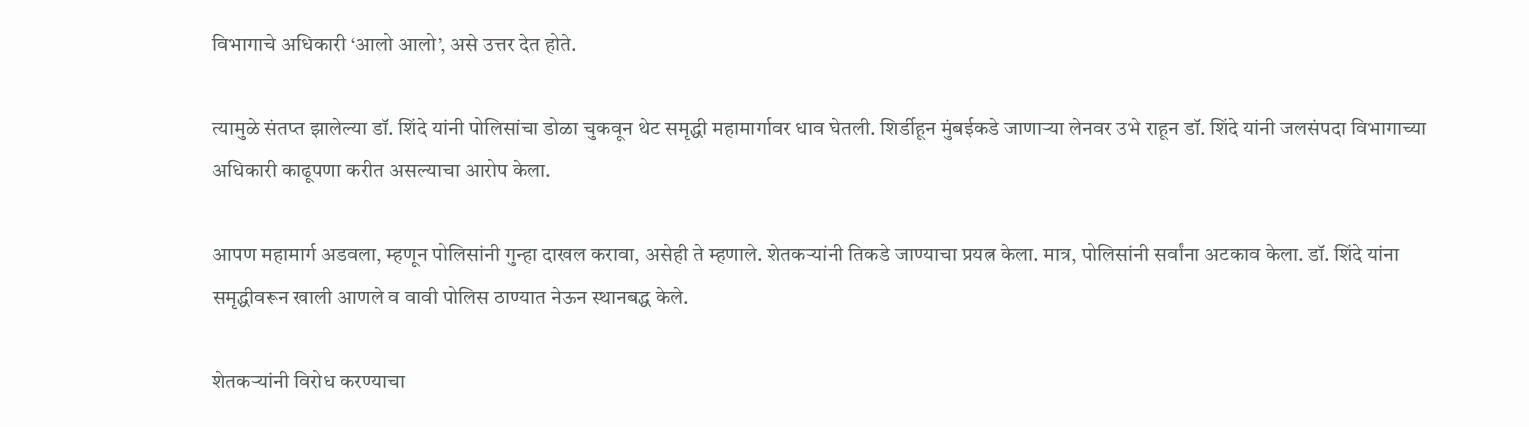विभागाचे अधिकारी ‘आलो आलो’, असे उत्तर देत होते.

त्यामुळे संतप्त झालेल्या डॉ. शिंदे यांनी पोलिसांचा डोळा चुकवून थेट समृद्धी महामार्गावर धाव घेतली. शिर्डीहून मुंबईकडे जाणाऱ्या लेनवर उभे राहून डॉ. शिंदे यांनी जलसंपदा विभागाच्या अधिकारी काढूपणा करीत असल्याचा आरोप केला.

आपण महामार्ग अडवला, म्हणून पोलिसांनी गुन्हा दाखल करावा, असेही ते म्हणाले. शेतकऱ्यांनी तिकडे जाण्याचा प्रयत्न केला. मात्र, पोलिसांनी सर्वांना अटकाव केला. डॉ. शिंदे यांना समृद्धीवरून खाली आणले व वावी पोलिस ठाण्यात नेऊन स्थानबद्ध केले.

शेतकऱ्यांनी विरोध करण्याचा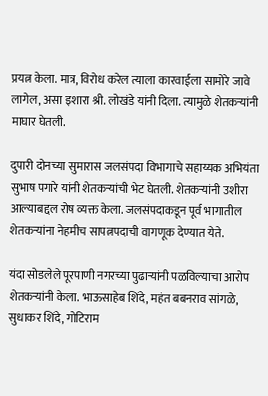प्रयत्न केला. मात्र, विरोध करेल त्याला कारवाईला सामोरे जावे लागेल, असा इशारा श्री. लोखंडे यांनी दिला. त्यामुळे शेतकऱ्यांनी माघार घेतली.

दुपारी दोनच्या सुमारास जलसंपदा विभागाचे सहाय्यक अभियंता सुभाष पगारे यांनी शेतकऱ्यांची भेट घेतली. शेतकऱ्यांनी उशीरा आल्याबद्दल रोष व्यक्त केला. जलसंपदाकडून पूर्व भागातील शेतकऱ्यांना नेहमीच सापत्नपदाची वागणूक देण्यात येते.

यंदा सोडलेले पूरपाणी नगरच्या पुढाऱ्यांनी पळविल्याचा आरोप शेतकऱ्यांनी केला. भाऊसाहेब शिंदे, महंत बबनराव सांगळे, सुधाकर शिंदे, गोटिराम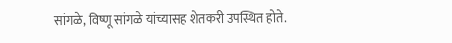सांगळे, विष्णू सांगळे यांच्यासह शेतकरी उपस्थित होते.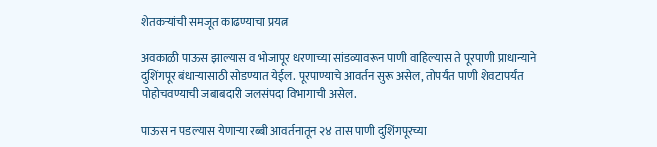शेतकऱ्यांची समजूत काढण्याचा प्रयत्न

अवकाळी पाऊस झाल्यास व भोजापूर धरणाच्या सांडव्यावरून पाणी वाहिल्यास ते पूरपाणी प्राधान्याने दुशिंगपूर बंधाऱ्यासाठी सोडण्यात येईल. पूरपाण्याचे आवर्तन सुरू असेल, तोपर्यंत पाणी शेवटापर्यंत पोहोचवण्याची जबाबदारी जलसंपदा विभागाची असेल.

पाऊस न पडल्यास येणाऱ्या रब्बी आवर्तनातून २४ तास पाणी दुशिंगपूरच्या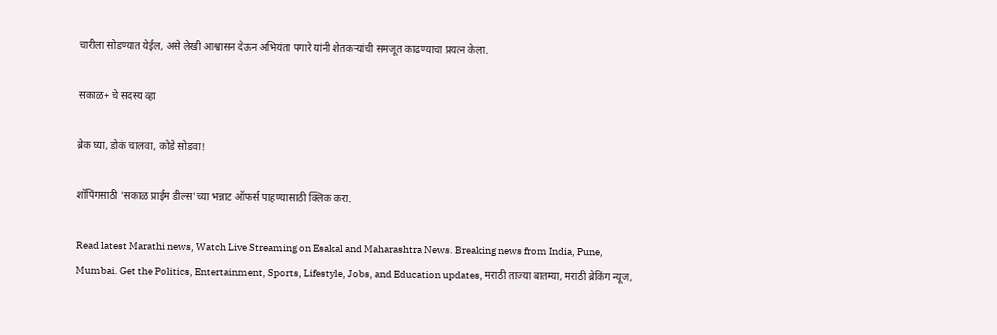चारीला सोडण्यात येईल, असे लेखी आश्वासन देऊन अभियंता पगारे यांनी शेतकऱ्यांची समजूत काढण्याचा प्रयत्न केला.

सकाळ+ चे सदस्य व्हा

ब्रेक घ्या, डोकं चालवा, कोडे सोडवा!

शॉपिंगसाठी 'सकाळ प्राईम डील्स'च्या भन्नाट ऑफर्स पाहण्यासाठी क्लिक करा.

Read latest Marathi news, Watch Live Streaming on Esakal and Maharashtra News. Breaking news from India, Pune, Mumbai. Get the Politics, Entertainment, Sports, Lifestyle, Jobs, and Education updates, मराठी ताज्या बातम्या, मराठी ब्रेकिंग न्यूज,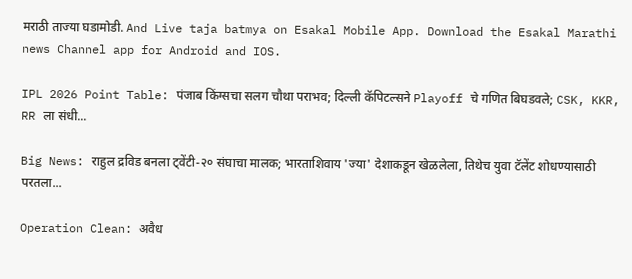मराठी ताज्या घडामोडी. And Live taja batmya on Esakal Mobile App. Download the Esakal Marathi news Channel app for Android and IOS.

IPL 2026 Point Table: पंजाब किंग्सचा सलग चौथा पराभव; दिल्ली कॅपिटल्सने Playoff चे गणित बिघडवले; CSK, KKR, RR ला संधी...

Big News: राहुल द्रविड बनला ट्वेंटी-२० संघाचा मालक; भारताशिवाय 'ज्या' देशाकडून खेळलेला, तिथेच युवा टॅलेंट शोधण्यासाठी परतला...

Operation Clean: अवैध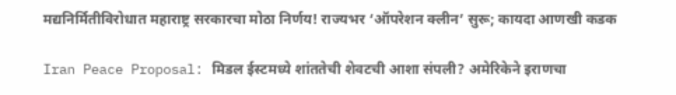मद्यनिर्मितीविरोधात महाराष्ट्र सरकारचा मोठा निर्णय! राज्यभर ‘ऑपरेशन क्लीन’ सुरू; कायदा आणखी कडक

Iran Peace Proposal: मिडल ईस्टमध्ये शांततेची शेवटची आशा संपली? अमेरिकेने इराणचा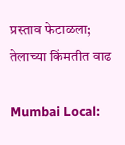प्रस्ताव फेटाळला; तेलाच्या किंमतीत वाढ

Mumbai Local: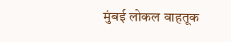मुंबई लोकल वाहतूक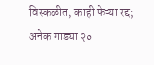विस्कळीत, काही फेऱ्या रद्द; अनेक गाड्या २०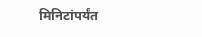मिनिटांपर्यंत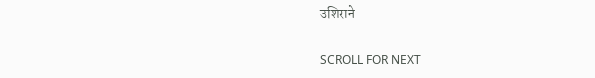उशिराने

SCROLL FOR NEXT